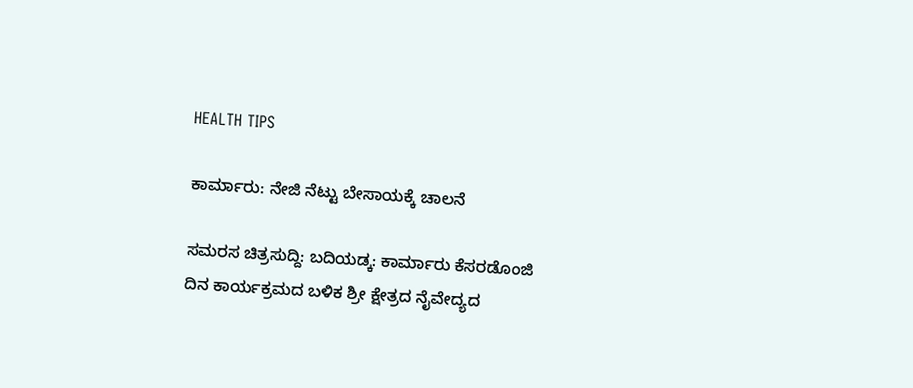HEALTH TIPS

ಕಾರ್ಮಾರು: ನೇಜಿ ನೆಟ್ಟು ಬೇಸಾಯಕ್ಕೆ ಚಾಲನೆ

ಸಮರಸ ಚಿತ್ರಸುದ್ದಿ: ಬದಿಯಡ್ಕ: ಕಾರ್ಮಾರು ಕೆಸರಡೊಂಜಿ ದಿನ ಕಾರ್ಯಕ್ರಮದ ಬಳಿಕ ಶ್ರೀ ಕ್ಷೇತ್ರದ ನೈವೇದ್ಯದ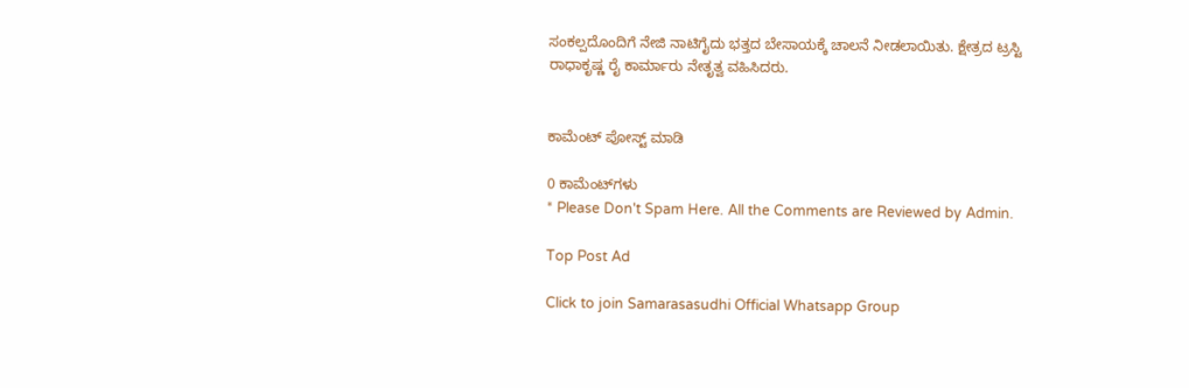ಸಂಕಲ್ಪದೊಂದಿಗೆ ನೇಜಿ ನಾಟಿಗೈದು ಭತ್ತದ ಬೇಸಾಯಕ್ಕೆ ಚಾಲನೆ ನೀಡಲಾಯಿತು. ಕ್ಷೇತ್ರದ ಟ್ರಸ್ಟಿ ರಾಧಾಕೃಷ್ಣ ರೈ ಕಾರ್ಮಾರು ನೇತೃತ್ವ ವಹಿಸಿದರು.


ಕಾಮೆಂಟ್‌‌ ಪೋಸ್ಟ್‌ ಮಾಡಿ

0 ಕಾಮೆಂಟ್‌ಗಳು
* Please Don't Spam Here. All the Comments are Reviewed by Admin.

Top Post Ad

Click to join Samarasasudhi Official Whatsapp Group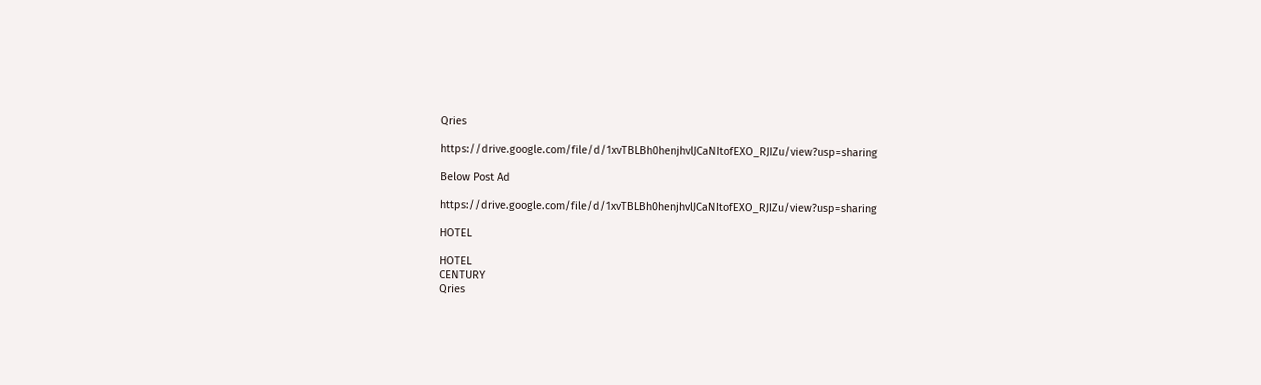Qries

https://drive.google.com/file/d/1xvTBLBh0henjhvlJCaNItofEXO_RJIZu/view?usp=sharing

Below Post Ad

https://drive.google.com/file/d/1xvTBLBh0henjhvlJCaNItofEXO_RJIZu/view?usp=sharing

HOTEL

HOTEL
CENTURY
Qries